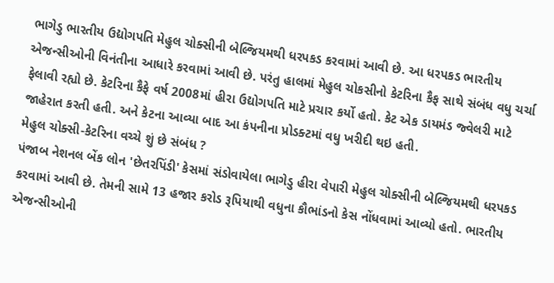ભાગેડુ ભારતીય ઉદ્યોગપતિ મેહુલ ચોક્સીની બેલ્જિયમથી ધરપકડ કરવામાં આવી છે. આ ધરપકડ ભારતીય એજન્સીઓની વિનંતીના આધારે કરવામાં આવી છે. પરંતુ હાલમાં મેહુલ ચોકસીનો કેટરિના કૈફ સાથે સંબંધ વધુ ચર્ચા ફેલાવી રહ્યો છે. કેટરિના કૈફે વર્ષ 2008માં હીરા ઉદ્યોગપતિ માટે પ્રચાર કર્યો હતો. કેટ એક ડાયમંડ જ્વેલરી માટે જાહેરાત કરતી હતી. અને કેટના આવ્યા બાદ આ કંપનીના પ્રોડક્ટમાં વધુ ખરીદી થઇ હતી.
મેહુલ ચોક્સી-કેટરિના વચ્ચે શું છે સંબંધ ?
પંજાબ નેશનલ બેંક લોન 'છેતરપિંડી' કેસમાં સંડોવાયેલા ભાગેડુ હીરા વેપારી મેહુલ ચોક્સીની બેલ્જિયમથી ધરપકડ કરવામાં આવી છે. તેમની સામે 13 હજાર કરોડ રૂપિયાથી વધુના કૌભાંડનો કેસ નોંધવામાં આવ્યો હતો. ભારતીય એજન્સીઓની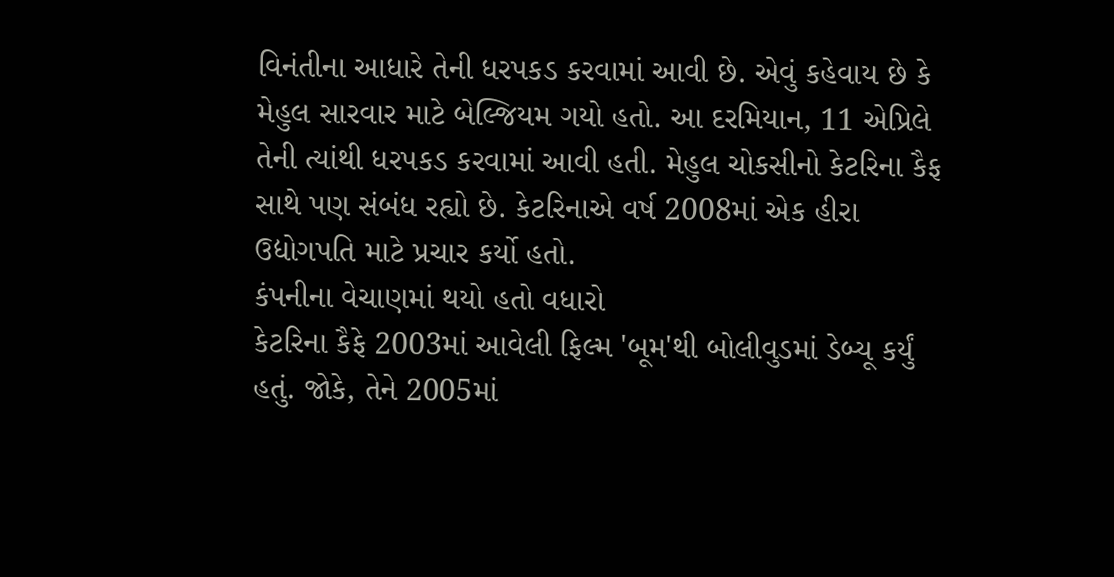વિનંતીના આધારે તેની ધરપકડ કરવામાં આવી છે. એવું કહેવાય છે કે મેહુલ સારવાર માટે બેલ્જિયમ ગયો હતો. આ દરમિયાન, 11 એપ્રિલે તેની ત્યાંથી ધરપકડ કરવામાં આવી હતી. મેહુલ ચોકસીનો કેટરિના કૈફ સાથે પણ સંબંધ રહ્યો છે. કેટરિનાએ વર્ષ 2008માં એક હીરા ઉદ્યોગપતિ માટે પ્રચાર કર્યો હતો.
કંપનીના વેચાણમાં થયો હતો વધારો
કેટરિના કૈફે 2003માં આવેલી ફિલ્મ 'બૂમ'થી બોલીવુડમાં ડેબ્યૂ કર્યું હતું. જોકે, તેને 2005માં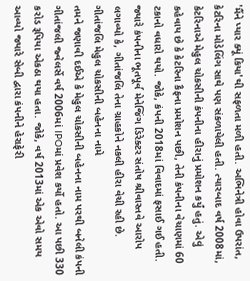'મૈંને પ્યાર ક્યૂં કિયા'થી સફળતા મળી હતી. અભિનેત્રી હોવા ઉપરાંત, કેટરિના મોડેલિંગ સાથે પણ સંકળાયેલી હતી. ત્યારબાદ વર્ષ 2008માં, કેટરિનાએ મેહુલ ચોકસીની કંપનીના હીરાનું પ્રમોશન કર્યું હતું. એવું કહેવાય છે કે કેટરિના કૈફના પ્રમોશન પછી, તેની કંપનીના વેચાણમાં 60 ટકાનો વધારો થયો. જોકે, કંપની 2018માં વિવાદમાં ફસાઈ ગઈ હતી. જ્યારે કંપનીના ભૂતપૂર્વ મેનેજિંગ ડિરેક્ટર સંતોષ શ્રીવાસ્તવે આરોપ લગાવ્યો કે, ગીતાંજલિ તેના ગ્રાહકોને નકલી હીરા વેચી રહી છે.
ગીતાંજલિ મેહુલ ચોકસીની બહેનના નામે
તમને જણાવી દઈએ કે મેહુલ ચોકસીની બહેનના નામ પરથી બનેલી કંપની ગીતાંજલી જ્વેલર્સે વર્ષ 2006માં IPOમાં પ્રવેશ કર્યો હતો. આ પછી 330 કરોડ રૂપિયા એકઠા થયા હતા. જોકે, વર્ષ 2013માં એક એવો સમય આવ્યો જ્યારે સેબી દ્વારા કંપનીને હેરાફેરી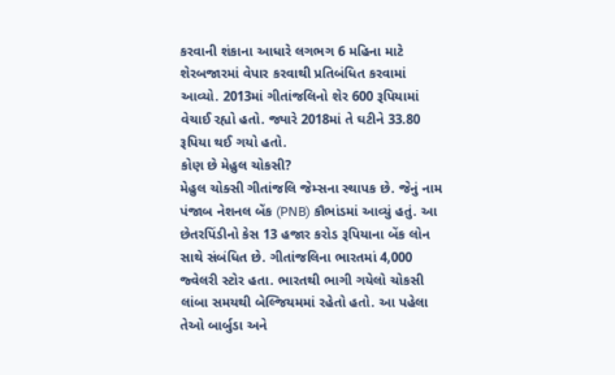કરવાની શંકાના આધારે લગભગ 6 મહિના માટે શેરબજારમાં વેપાર કરવાથી પ્રતિબંધિત કરવામાં આવ્યો. 2013માં ગીતાંજલિનો શેર 600 રૂપિયામાં વેચાઈ રહ્યો હતો. જ્યારે 2018માં તે ઘટીને 33.80 રૂપિયા થઈ ગયો હતો.
કોણ છે મેહુલ ચોકસી?
મેહુલ ચોક્સી ગીતાંજલિ જેમ્સના સ્થાપક છે. જેનું નામ પંજાબ નેશનલ બેંક (PNB) કૌભાંડમાં આવ્યું હતું. આ છેતરપિંડીનો કેસ 13 હજાર કરોડ રૂપિયાના બેંક લોન સાથે સંબંધિત છે. ગીતાંજલિના ભારતમાં 4,000 જ્વેલરી સ્ટોર હતા. ભારતથી ભાગી ગયેલો ચોકસી લાંબા સમયથી બેલ્જિયમમાં રહેતો હતો. આ પહેલા તેઓ બાર્બુડા અને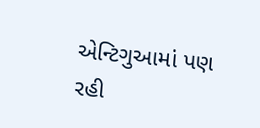એન્ટિગુઆમાં પણ રહી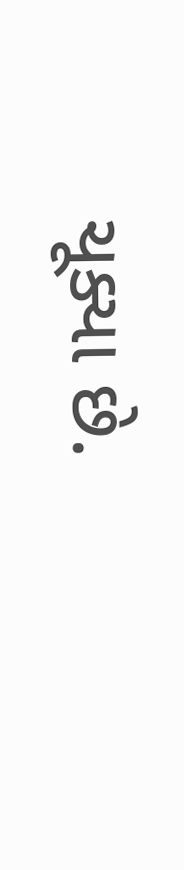ચૂક્યા છે.